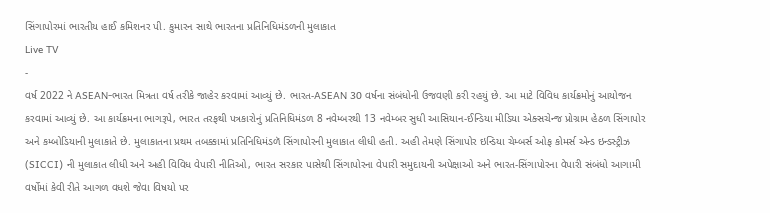સિંગાપોરમાં ભારતીય હાઈ કમિશનર પી. કુમારન સાથે ભારતના પ્રતિનિધિમંડળની મુલાકાત
Live TV
-
વર્ષ 2022 ને ASEAN-ભારત મિત્રતા વર્ષ તરીકે જાહેર કરવામાં આવ્યું છે. ભારત-ASEAN 30 વર્ષના સંબંધોની ઉજવણી કરી રહયું છે. આ માટે વિવિધ કાર્યક્રમોનું આયોજન કરવામાં આવ્યું છે. આ કાર્યક્રમના ભાગરૂપે, ભારત તરફથી પત્રકારોનું પ્રતિનિધિમંડળ 8 નવેમ્બરથી 13 નવેમ્બર સુધી આસિયાન-ઈન્ડિયા મીડિયા એક્સચેન્જ પ્રોગ્રામ હેઠળ સિંગાપોર અને કમ્બોડિયાની મુલાકાતે છે. મુલાકાતના પ્રથમ તબક્કામાં પ્રતિનિધિમંડળૅ સિંગાપોરની મુલાકાત લીધી હતી. અહી તેમણે સિંગાપોર ઇન્ડિયા ચેમ્બર્સ ઓફ કોમર્સ એન્ડ ઇન્ડસ્ટ્રીઝ (SICCI) ની મુલાકાત લીધી અને અહી વિવિધ વેપારી નીતિઓ, ભારત સરકાર પાસેથી સિંગાપોરના વેપારી સમુદાયની અપેક્ષાઓ અને ભારત-સિંગાપોરના વેપારી સંબંધો આગામી વર્ષોમાં કેવી રીતે આગળ વધશે જેવા વિષયો પર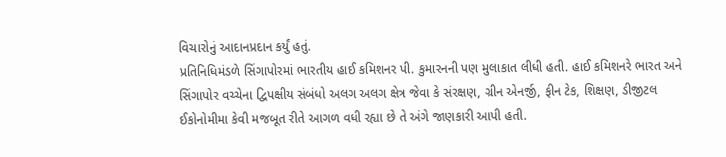વિચારોનું આદાનપ્રદાન કર્યું હતું.
પ્રતિનિધિમંડળે સિંગાપોરમાં ભારતીય હાઈ કમિશનર પી. કુમારનની પણ મુલાકાત લીધી હતી. હાઈ કમિશનરે ભારત અને સિંગાપોર વચ્ચેના દ્વિપક્ષીય સંબંધો અલગ અલગ ક્ષેત્ર જેવા કે સંરક્ષણ, ગ્રીન એનર્જી, ફીન ટેક, શિક્ષણ, ડીજીટલ ઈકોનોમીમા કેવી મજબૂત રીતે આગળ વધી રહ્યા છે તે અંગે જાણકારી આપી હતી.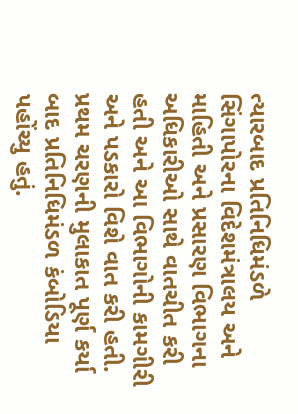ત્યારબાદ પ્રતિનિધિમંડળે સિંગાપોરના વિદેશમંત્રાલય અને માહિતી અને પ્રસારણ વિભાગના અધિકારીઓ સાથે વાતચીત કરી હતી અને આ વિભાગોની કામગીરી અને પડકારો વિશે વાત કરી હતી. પ્રથમ ચરણની મુલાકાત પૂર્ણ કર્યા બાદ પ્રતિનિધિમંડળ કંબોડિયા પહોંચ્યુ હતું.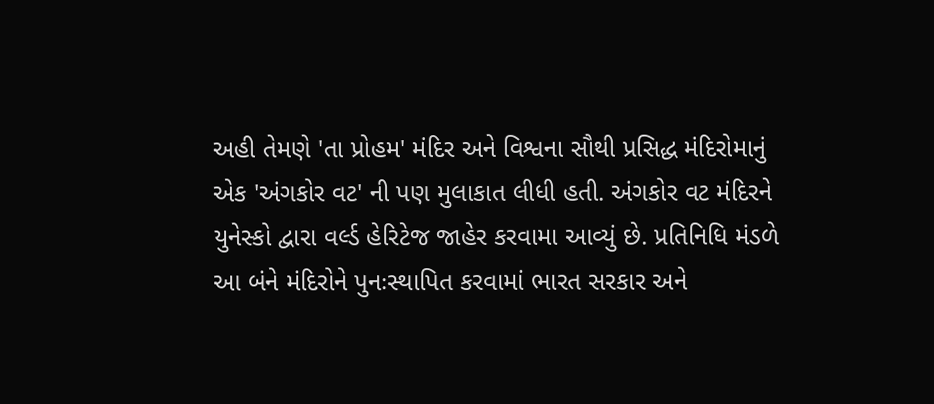અહી તેમણે 'તા પ્રોહમ' મંદિર અને વિશ્વના સૌથી પ્રસિદ્ધ મંદિરોમાનું એક 'અંગકોર વટ' ની પણ મુલાકાત લીધી હતી. અંગકોર વટ મંદિરને યુનેસ્કો દ્વારા વર્લ્ડ હેરિટેજ જાહેર કરવામા આવ્યું છે. પ્રતિનિધિ મંડળે આ બંને મંદિરોને પુનઃસ્થાપિત કરવામાં ભારત સરકાર અને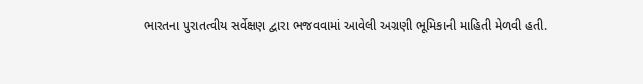ભારતના પુરાતત્વીય સર્વેક્ષણ દ્વારા ભજવવામાં આવેલી અગ્રણી ભૂમિકાની માહિતી મેળવી હતી.